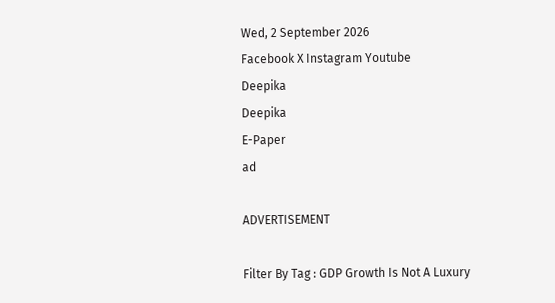Wed, 2 September 2026
Facebook X Instagram Youtube
Deepika
Deepika
E-Paper
ad

ADVERTISEMENT

Filter By Tag : GDP Growth Is Not A Luxury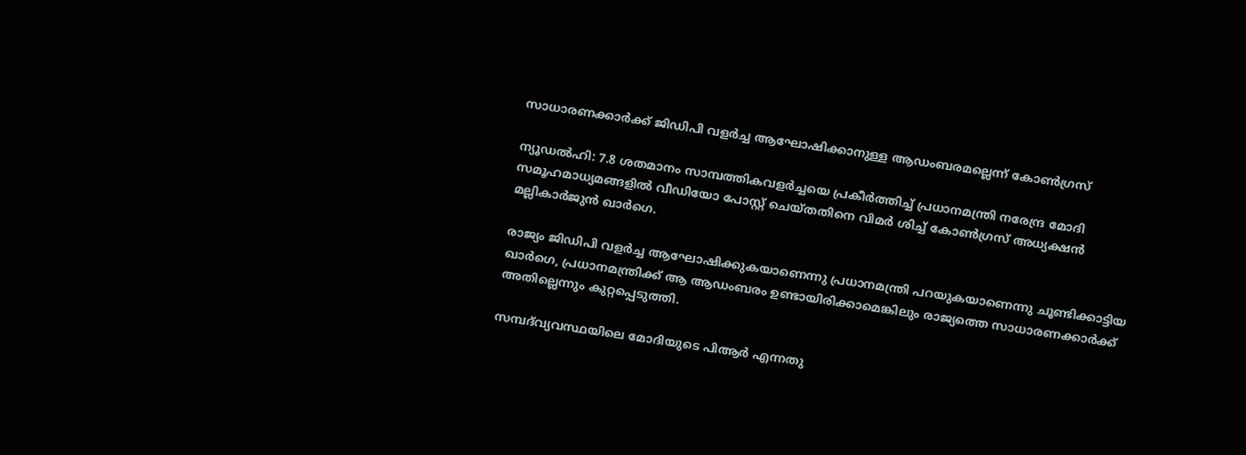സാധാരണക്കാർക്ക് ജിഡിപി വളർച്ച ആഘോഷിക്കാനുള്ള ആഡംബരമല്ലെന്ന് കോൺഗ്രസ്

ന്യൂഡൽഹി: 7.8 ശതമാനം സാമ്പത്തികവളർച്ചയെ പ്രകീർത്തിച്ച് പ്രധാനമന്ത്രി നരേന്ദ്ര മോദി സമൂഹമാധ്യമങ്ങളിൽ വീഡിയോ പോസ്റ്റ് ചെയ്തതിനെ വിമർ ശിച്ച് കോൺഗ്രസ് അധ്യക്ഷൻ മല്ലികാർജുൻ ഖാർഗെ.

രാജ്യം ജിഡിപി വളർച്ച ആഘോഷിക്കുകയാണെന്നു പ്രധാനമന്ത്രി പറയുകയാണെന്നു ചൂണ്ടിക്കാട്ടിയ ഖാർഗെ, പ്രധാനമന്ത്രിക്ക് ആ ആഡംബരം ഉണ്ടായിരിക്കാമെങ്കിലും രാജ്യത്തെ സാധാരണക്കാർക്ക് അതില്ലെന്നും കുറ്റപ്പെടുത്തി.

സമ്പദ്‌വ്യവസ്ഥയിലെ മോദിയുടെ പിആർ എന്നതു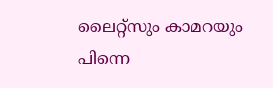ലൈറ്റ്സും കാമറയും പിന്നെ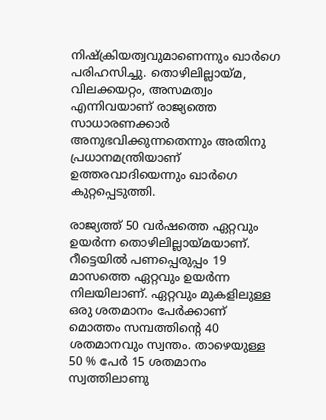നിഷ്ക്രിയത്വവുമാണെന്നും ഖാർഗെ പരിഹസിച്ചു. തൊഴിലില്ലായ്മ, വിലക്കയറ്റം, അസമത്വം എന്നിവയാണ് രാജ്യത്തെ സാധാരണക്കാർ അനുഭവിക്കുന്നതെന്നും അതിനു പ്രധാനമന്ത്രിയാണ് ഉത്തരവാദിയെന്നും ഖാർഗെ കുറ്റപ്പെടുത്തി.

രാജ്യത്ത് 50 വർഷത്തെ ഏറ്റവും ഉയർന്ന തൊഴിലില്ലായ്മയാണ്. റീട്ടെയിൽ പണപ്പെരുപ്പം 19 മാസത്തെ ഏറ്റവും ഉയർന്ന നിലയിലാണ്. ഏറ്റവും മുകളിലുള്ള ഒരു ശതമാനം പേർക്കാണ് മൊത്തം സമ്പത്തിന്‍റെ 40 ശതമാനവും സ്വന്തം. താഴെയുള്ള 50 % പേർ 15 ശതമാനം സ്വത്തിലാണു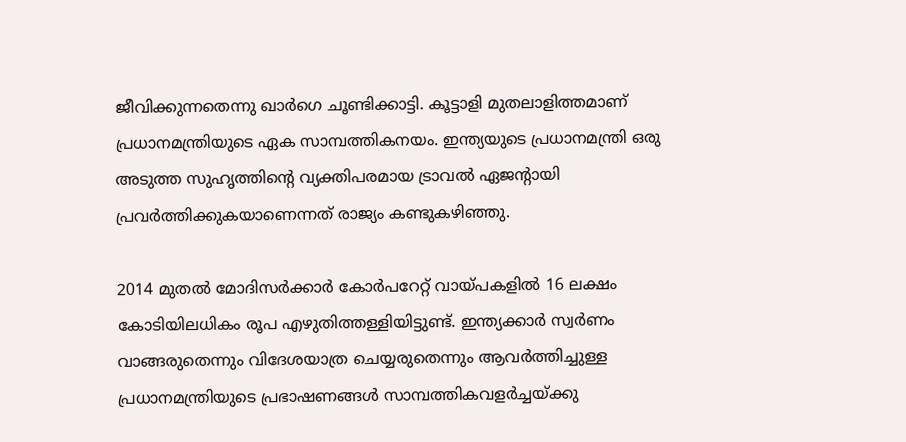ജീവിക്കുന്നതെന്നു ഖാർഗെ ചൂണ്ടിക്കാട്ടി. കൂട്ടാളി മുതലാളിത്തമാണ് പ്രധാനമന്ത്രിയുടെ ഏക സാമ്പത്തികനയം. ഇന്ത്യയുടെ പ്രധാനമന്ത്രി ഒരു അടുത്ത സുഹൃത്തിന്‍റെ വ്യക്തിപരമായ ട്രാവൽ ഏജന്‍റായി പ്രവർത്തിക്കുകയാണെന്നത് രാജ്യം കണ്ടുകഴിഞ്ഞു.

2014 മുതൽ മോദിസർക്കാർ കോർപറേറ്റ് വായ്പകളിൽ 16 ലക്ഷം കോടിയിലധികം രൂപ എഴുതിത്തള്ളിയിട്ടുണ്ട്. ഇന്ത്യക്കാർ സ്വർണം വാങ്ങരുതെന്നും വിദേശയാത്ര ചെയ്യരുതെന്നും ആവർത്തിച്ചുള്ള പ്രധാനമന്ത്രിയുടെ പ്രഭാഷണങ്ങൾ സാമ്പത്തികവളർച്ചയ്ക്കു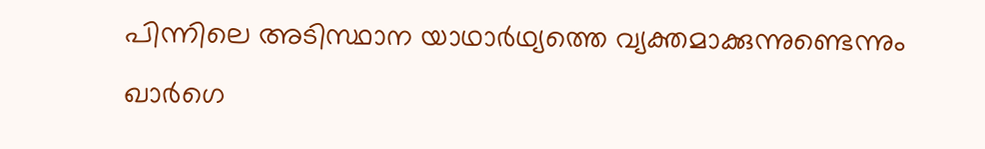പിന്നിലെ അടിസ്ഥാന യാഥാർഥ്യത്തെ വ്യക്തമാക്കുന്നുണ്ടെന്നും ഖാർഗെ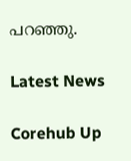പറഞ്ഞു.

Latest News

Corehub Up